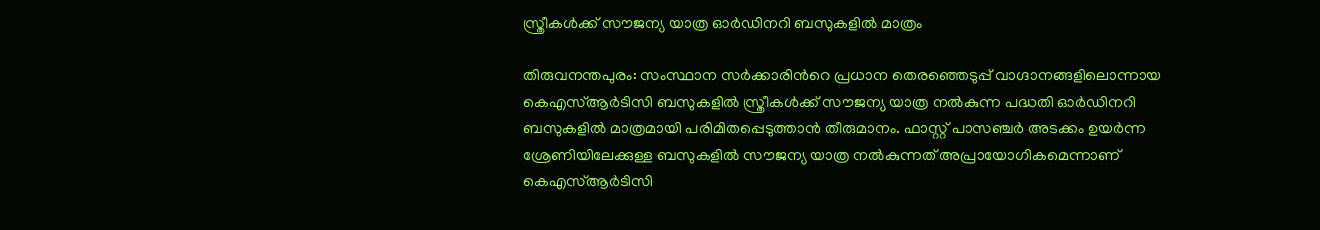സ്ത്രീകൾക്ക് സൗജന്യ യാത്ര ഓർഡിനറി ബസുകളിൽ മാത്രം

തിരുവനന്തപുരം: സംസ്ഥാന സർക്കാരിൻറെ പ്രധാന തെരഞ്ഞെടുപ്പ് വാഗ്ദാനങ്ങളിലൊന്നായ കെഎസ്ആർ‌ടിസി ബസുകളിൽ സ്ത്രീകൾക്ക് സൗജന്യ യാത്ര നൽകുന്ന പദ്ധതി ഓർഡിനറി ബസുകളിൽ മാത്രമായി പരിമിതപ്പെടുത്താൻ തീരുമാനം. ഫാസ്റ്റ് പാസഞ്ചർ അടക്കം ഉയർന്ന ശ്രേണിയിലേക്കുള്ള ബസുകളിൽ സൗജന്യ യാത്ര നൽകുന്നത് അപ്രായോഗികമെന്നാണ് കെഎസ്ആർടിസി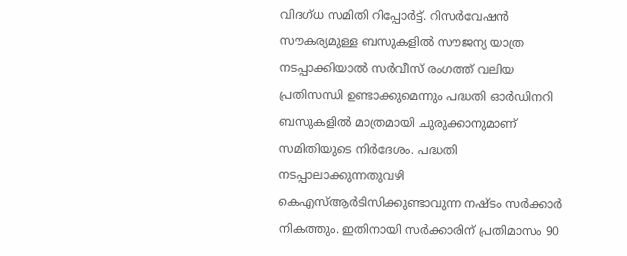വിദഗ്ധ സമിതി റിപ്പോർട്ട്. റിസർവേഷൻ സൗകര്യമുള്ള ബസുകളിൽ സൗജന്യ യാത്ര നടപ്പാക്കിയാൽ സർവീസ് രംഗത്ത് വലിയ പ്രതിസന്ധി ഉണ്ടാക്കുമെന്നും പദ്ധതി ഓർഡിനറി ബസുകളിൽ മാത്രമായി ചുരുക്കാനുമാണ് സമിതിയുടെ നിർദേശം. പദ്ധതി നടപ്പാലാക്കുന്നതുവഴി കെഎസ്ആർടിസിക്കുണ്ടാവുന്ന നഷ്ടം സർക്കാർ നികത്തും. ഇതിനായി സർക്കാരിന് പ്രതിമാസം 90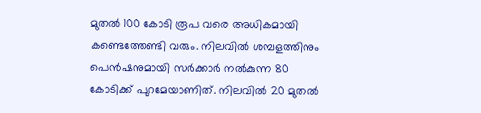മുതൽ 100 കോടി രൂപ വരെ അധികമായി കണ്ടെത്തേണ്ടി വരും. നിലവിൽ ശമ്പളത്തിനും പെൻഷനുമായി സർക്കാർ നൽകുന്ന 80 കോടിക്ക് പുറമേയാണിത്. നിലവിൽ 20 മുതൽ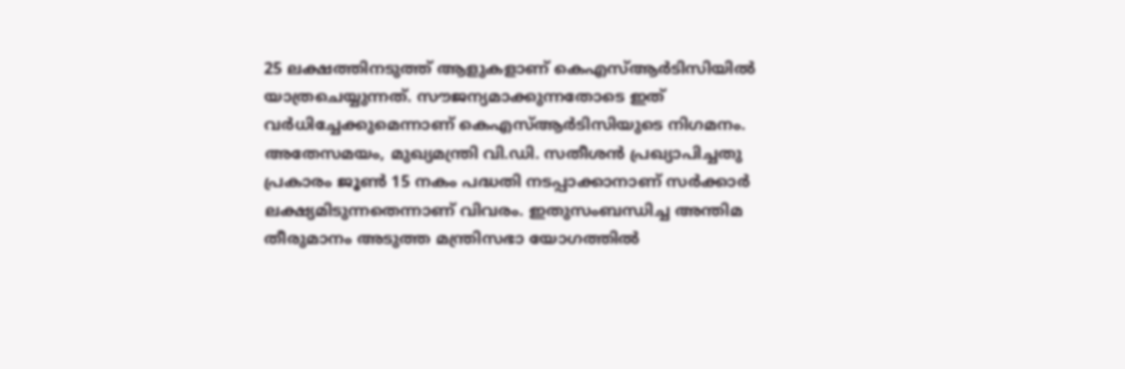25 ലക്ഷത്തിനടുത്ത് ആളുകളാണ് കെഎസ്ആർടിസിയിൽ യാത്രചെയ്യുന്നത്. സൗജന്യമാക്കുന്നതോടെ ഇത് വർധിച്ചേക്കുമെന്നാണ് കെഎസ്ആർടിസിയുടെ നിഗമനം. അതേസമയം, മുഖ്യമന്ത്രി വി.ഡി. സതീശൻ പ്രഖ്യാപിച്ചതു പ്രകാരം ജൂൺ 15 നകം പദ്ധതി നടപ്പാക്കാനാണ് സർക്കാർ ലക്ഷ്യമിടുന്നതെന്നാണ് വിവരം. ഇതുസംബന്ധിച്ച അന്തിമ തീരുമാനം അടുത്ത മന്ത്രിസഭാ യോഗത്തിൽ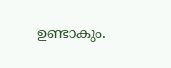ഉണ്ടാകും.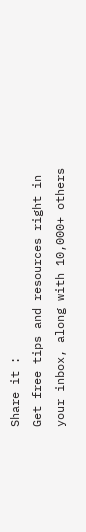Share it :
Get free tips and resources right in your inbox, along with 10,000+ others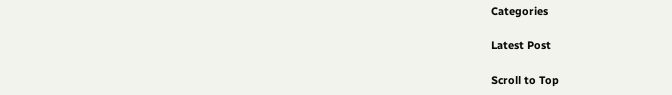Categories

Latest Post

Scroll to Top